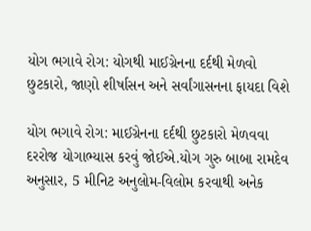યોગ ભગાવે રોગ: યોગથી માઈગ્રેનના દર્દથી મેળવો છુટકારો, જાણો શીર્ષાસન અને સર્વાંગાસનના ફાયદા વિશે

યોગ ભગાવે રોગ: માઈગ્રેનના દર્દથી છુટકારો મેળવવા દરરોજ યોગાભ્યાસ કરવું જોઈએ.યોગ ગુરુ બાબા રામદેવ અનુસાર, 5 મીનિટ અનુલોમ-વિલોમ કરવાથી અનેક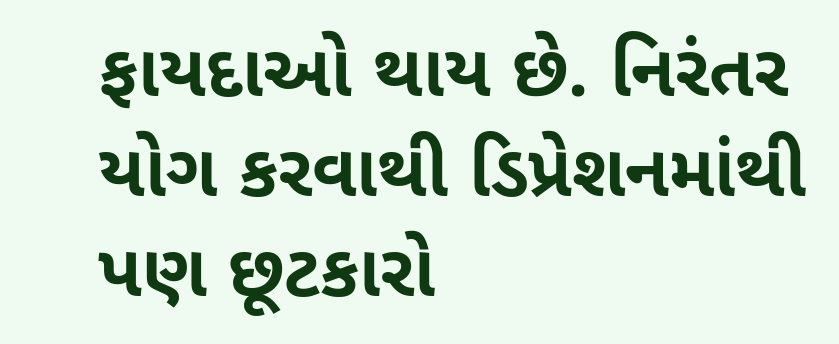ફાયદાઓ થાય છે. નિરંતર યોગ કરવાથી ડિપ્રેશનમાંથી પણ છૂટકારો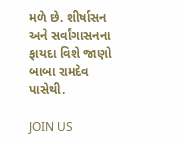મળે છે. શીર્ષાસન અને સર્વાંગાસનના ફાયદા વિશે જાણો બાબા રામદેવ પાસેથી.

JOIN US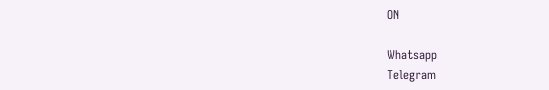ON

Whatsapp
Telegram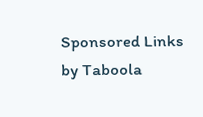Sponsored Links by Taboola